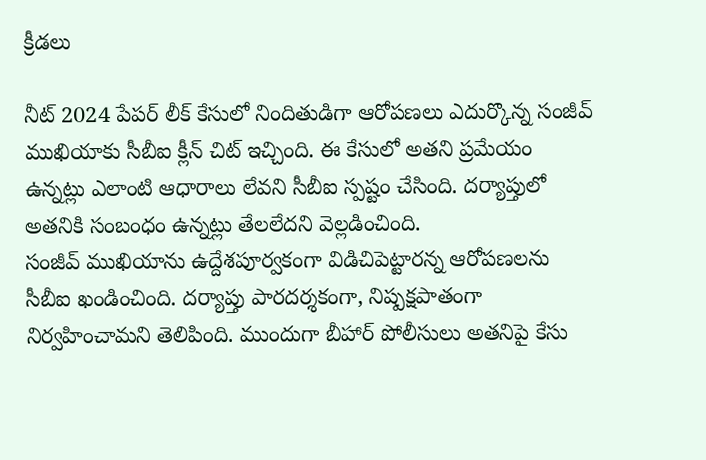క్రీడలు

నీట్ 2024 పేపర్ లీక్ కేసులో నిందితుడిగా ఆరోపణలు ఎదుర్కొన్న సంజీవ్ ముఖియాకు సీబీఐ క్లీన్ చిట్ ఇచ్చింది. ఈ కేసులో అతని ప్రమేయం ఉన్నట్లు ఎలాంటి ఆధారాలు లేవని సీబీఐ స్పష్టం చేసింది. దర్యాప్తులో అతనికి సంబంధం ఉన్నట్లు తేలలేదని వెల్లడించింది.
సంజీవ్ ముఖియాను ఉద్దేశపూర్వకంగా విడిచిపెట్టారన్న ఆరోపణలను సీబీఐ ఖండించింది. దర్యాప్తు పారదర్శకంగా, నిష్పక్షపాతంగా నిర్వహించామని తెలిపింది. ముందుగా బీహార్ పోలీసులు అతనిపై కేసు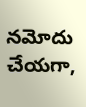నమోదు చేయగా,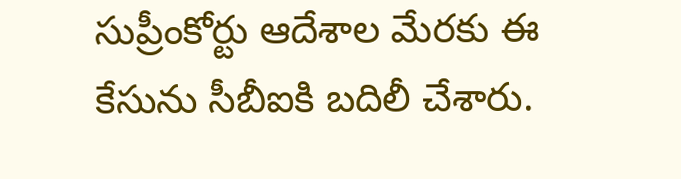సుప్రీంకోర్టు ఆదేశాల మేరకు ఈ కేసును సీబీఐకి బదిలీ చేశారు.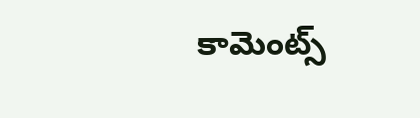కామెంట్స్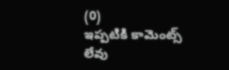(0)
ఇప్పటికి కామెంట్స్ లేవు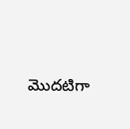మొదటిగా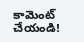కామెంట్ చేయండి!